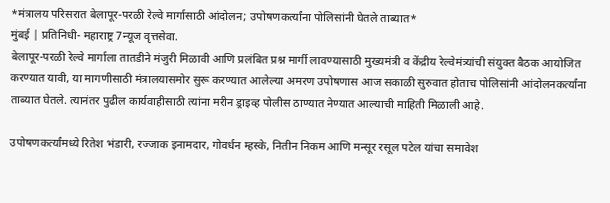*मंत्रालय परिसरात बेलापूर-परळी रेल्वे मार्गासाठी आंदोलन; उपोषणकर्त्यांना पोलिसांनी घेतले ताब्यात*
मुंबई | प्रतिनिधी- महाराष्ट्र 7न्यूज वृत्तसेवा.
बेलापूर-परळी रेल्वे मार्गाला तातडीने मंजुरी मिळावी आणि प्रलंबित प्रश्न मार्गी लावण्यासाठी मुख्यमंत्री व केंद्रीय रेल्वेमंत्र्यांची संयुक्त बैठक आयोजित करण्यात यावी, या मागणीसाठी मंत्रालयासमोर सुरू करण्यात आलेल्या अमरण उपोषणास आज सकाळी सुरुवात होताच पोलिसांनी आंदोलनकर्त्यांना ताब्यात घेतले. त्यानंतर पुढील कार्यवाहीसाठी त्यांना मरीन ड्राइव्ह पोलीस ठाण्यात नेण्यात आल्याची माहिती मिळाली आहे.

उपोषणकर्त्यांमध्ये रितेश भंडारी, रज्जाक इनामदार, गोवर्धन म्हस्के, नितीन निकम आणि मन्सूर रसूल पटेल यांचा समावेश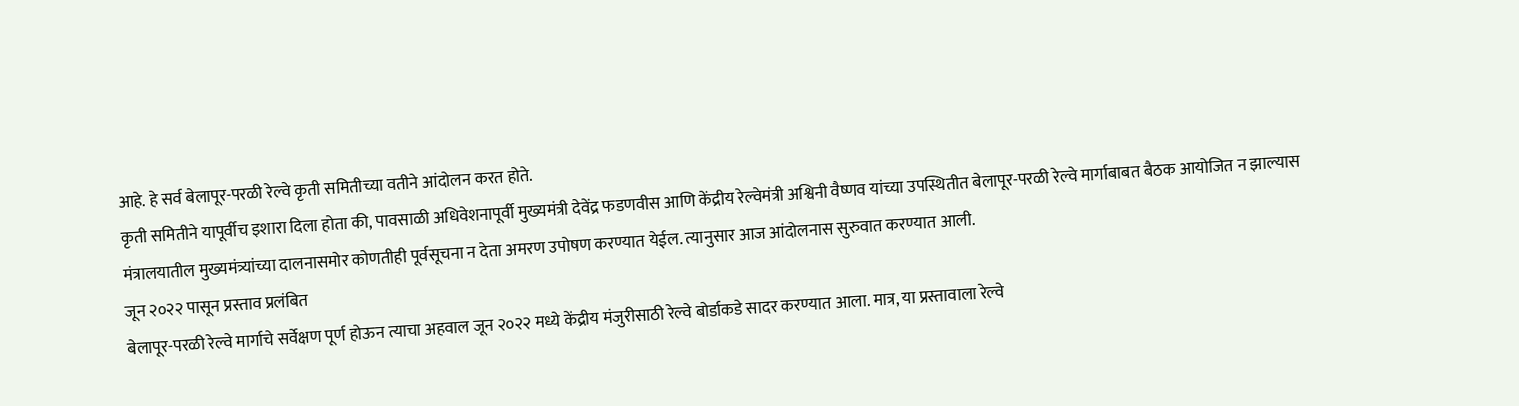आहे. हे सर्व बेलापूर-परळी रेल्वे कृती समितीच्या वतीने आंदोलन करत होते.
कृती समितीने यापूर्वीच इशारा दिला होता की, पावसाळी अधिवेशनापूर्वी मुख्यमंत्री देवेंद्र फडणवीस आणि केंद्रीय रेल्वेमंत्री अश्विनी वैष्णव यांच्या उपस्थितीत बेलापूर-परळी रेल्वे मार्गाबाबत बैठक आयोजित न झाल्यास मंत्रालयातील मुख्यमंत्र्यांच्या दालनासमोर कोणतीही पूर्वसूचना न देता अमरण उपोषण करण्यात येईल. त्यानुसार आज आंदोलनास सुरुवात करण्यात आली.
जून २०२२ पासून प्रस्ताव प्रलंबित
बेलापूर-परळी रेल्वे मार्गाचे सर्वेक्षण पूर्ण होऊन त्याचा अहवाल जून २०२२ मध्ये केंद्रीय मंजुरीसाठी रेल्वे बोर्डाकडे सादर करण्यात आला. मात्र, या प्रस्तावाला रेल्वे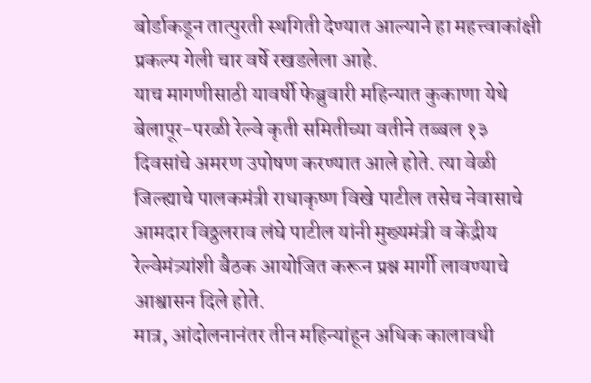बोर्डाकडून तात्पुरती स्थगिती देण्यात आल्याने हा महत्त्वाकांक्षी प्रकल्प गेली चार वर्षे रखडलेला आहे.
याच मागणीसाठी यावर्षी फेब्रुवारी महिन्यात कुकाणा येथे बेलापूर-परळी रेल्वे कृती समितीच्या वतीने तब्बल १३ दिवसांचे अमरण उपोषण करण्यात आले होते. त्या वेळी जिल्ह्याचे पालकमंत्री राधाकृष्ण विखे पाटील तसेच नेवासाचे आमदार विठ्ठलराव लंघे पाटील यांनी मुख्यमंत्री व केंद्रीय रेल्वेमंत्र्यांशी बैठक आयोजित करून प्रश्न मार्गी लावण्याचे आश्वासन दिले होते.
मात्र, आंदोलनानंतर तीन महिन्यांहून अधिक कालावधी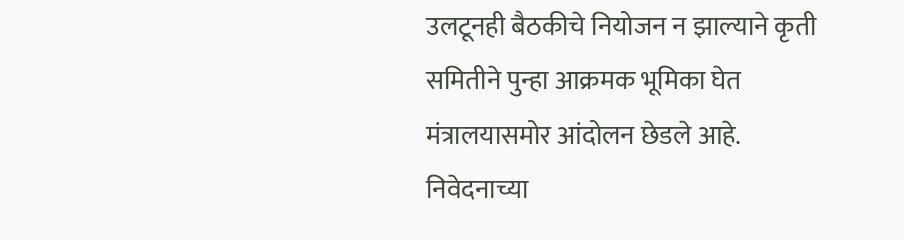उलटूनही बैठकीचे नियोजन न झाल्याने कृती समितीने पुन्हा आक्रमक भूमिका घेत मंत्रालयासमोर आंदोलन छेडले आहे.
निवेदनाच्या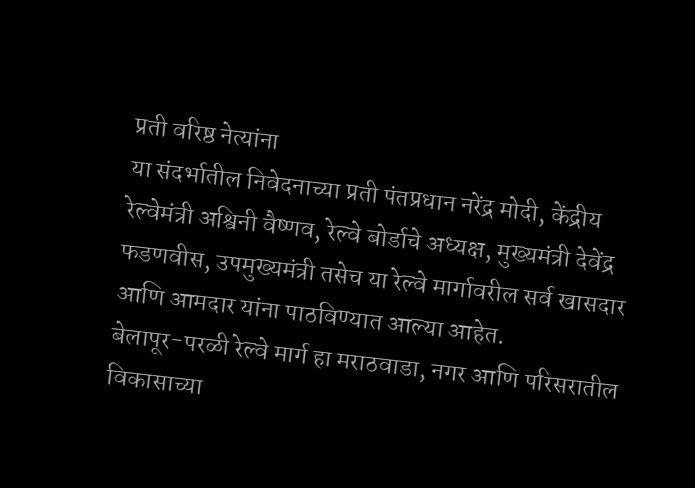प्रती वरिष्ठ नेत्यांना
या संदर्भातील निवेदनाच्या प्रती पंतप्रधान नरेंद्र मोदी, केंद्रीय रेल्वेमंत्री अश्विनी वैष्णव, रेल्वे बोर्डाचे अध्यक्ष, मुख्यमंत्री देवेंद्र फडणवीस, उपमुख्यमंत्री तसेच या रेल्वे मार्गावरील सर्व खासदार आणि आमदार यांना पाठविण्यात आल्या आहेत.
बेलापूर-परळी रेल्वे मार्ग हा मराठवाडा, नगर आणि परिसरातील विकासाच्या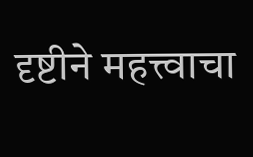दृष्टीने महत्त्वाचा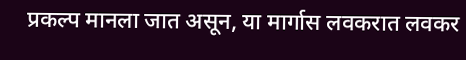प्रकल्प मानला जात असून, या मार्गास लवकरात लवकर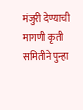मंजुरी देण्याची मागणी कृती समितीने पुन्हा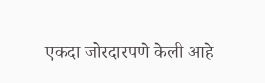एकदा जोरदारपणे केली आहे